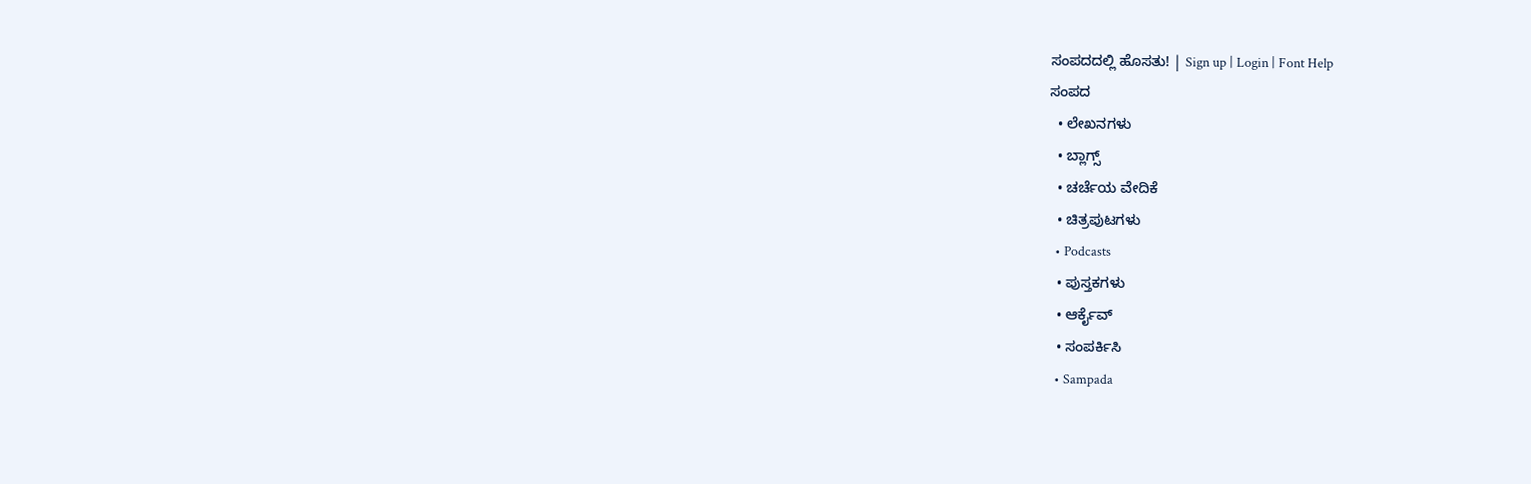ಸಂಪದದಲ್ಲಿ ಹೊಸತು! | Sign up | Login | Font Help
ಸಂಪದ
  • ಲೇಖನಗಳು
  • ಬ್ಲಾಗ್ಸ್
  • ಚರ್ಚೆಯ ವೇದಿಕೆ
  • ಚಿತ್ರಪುಟಗಳು
  • Podcasts
  • ಪುಸ್ತಕಗಳು
  • ಆರ್ಕೈವ್
  • ಸಂಪರ್ಕಿಸಿ
  • Sampada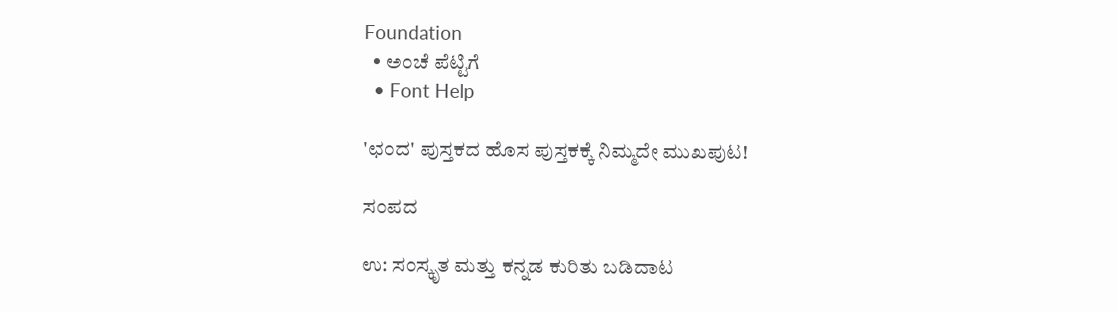Foundation
  • ಅಂಚೆ ಪೆಟ್ಟಿಗೆ
  • Font Help

'ಛಂದ' ಪುಸ್ತಕದ ಹೊಸ ಪುಸ್ತಕಕ್ಕೆ ನಿಮ್ಮದೇ ಮುಖಪುಟ!

ಸಂಪದ

ಉ: ಸಂಸ್ಕೃತ ಮತ್ತು ಕನ್ನಡ ಕುರಿತು ಬಡಿದಾಟ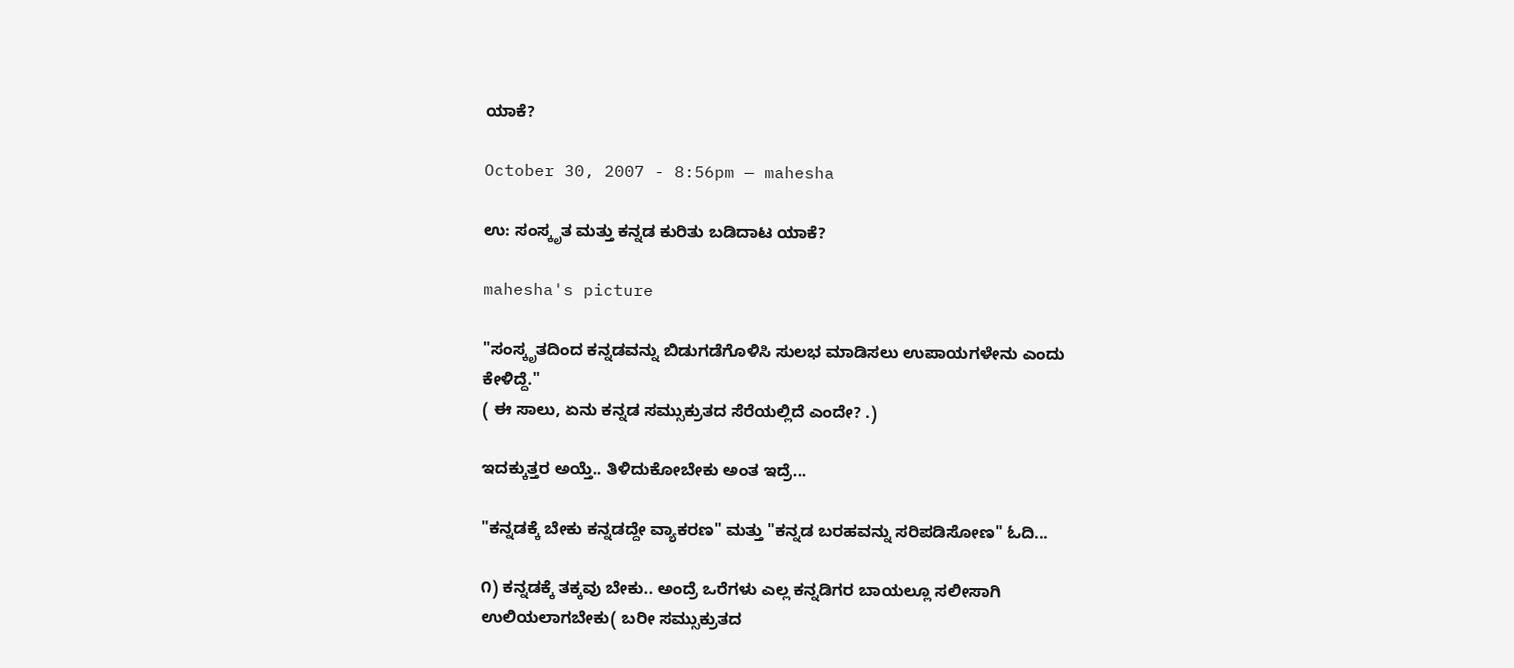ಯಾಕೆ?

October 30, 2007 - 8:56pm — mahesha

ಉ: ಸಂಸ್ಕೃತ ಮತ್ತು ಕನ್ನಡ ಕುರಿತು ಬಡಿದಾಟ ಯಾಕೆ?

mahesha's picture

"ಸಂಸ್ಕೃತದಿಂದ ಕನ್ನಡವನ್ನು ಬಿಡುಗಡೆಗೊಳಿಸಿ ಸುಲಭ ಮಾಡಿಸಲು ಉಪಾಯಗಳೇನು ಎಂದು ಕೇಳಿದ್ದೆ."
( ಈ ಸಾಲು, ಏನು ಕನ್ನಡ ಸಮ್ಸುಕ್ರುತದ ಸೆರೆಯಲ್ಲಿದೆ ಎಂದೇ? .)

ಇದಕ್ಕುತ್ತರ ಅಯ್ತೆ.. ತಿಳಿದುಕೋಬೇಕು ಅಂತ ಇದ್ರೆ...

"ಕನ್ನಡಕ್ಕೆ ಬೇಕು ಕನ್ನಡದ್ದೇ ವ್ಯಾಕರಣ" ಮತ್ತು "ಕನ್ನಡ ಬರಹವನ್ನು ಸರಿಪಡಿಸೋಣ" ಓದಿ...

೧) ಕನ್ನಡಕ್ಕೆ ತಕ್ಕವು ಬೇಕು.. ಅಂದ್ರೆ ಒರೆಗಳು ಎಲ್ಲ ಕನ್ನಡಿಗರ ಬಾಯಲ್ಲೂ ಸಲೀಸಾಗಿ ಉಲಿಯಲಾಗಬೇಕು( ಬರೀ ಸಮ್ಸುಕ್ರುತದ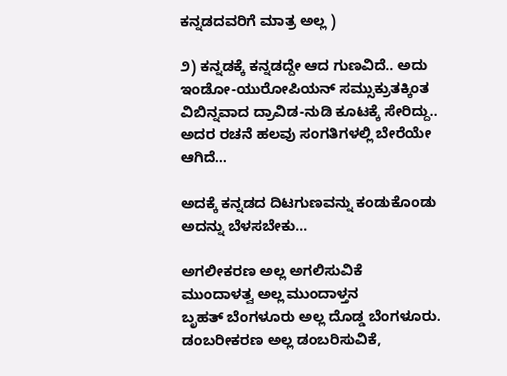ಕನ್ನಡದವರಿಗೆ ಮಾತ್ರ ಅಲ್ಲ )

೨) ಕನ್ನಡಕ್ಕೆ ಕನ್ನಡದ್ದೇ ಆದ ಗುಣವಿದೆ.. ಅದು ಇಂಡೋ-ಯುರೋಪಿಯನ್ ಸಮ್ಸುಕ್ರುತಕ್ಕಿಂತ ವಿಬಿನ್ನವಾದ ದ್ರಾವಿಡ-ನುಡಿ ಕೂಟಕ್ಕೆ ಸೇರಿದ್ದು.. ಅದರ ರಚನೆ ಹಲವು ಸಂಗತಿಗಳಲ್ಲಿ ಬೇರೆಯೇ ಆಗಿದೆ...

ಅದಕ್ಕೆ ಕನ್ನಡದ ದಿಟಗುಣವನ್ನು ಕಂಡುಕೊಂಡು ಅದನ್ನು ಬೆಳಸಬೇಕು...

ಅಗಲೀಕರಣ ಅಲ್ಲ ಅಗಲಿಸುವಿಕೆ
ಮುಂದಾಳತ್ವ ಅಲ್ಲ ಮುಂದಾಳ್ತನ
ಬೃಹತ್ ಬೆಂಗಳೂರು ಅಲ್ಲ ದೊಡ್ಡ ಬೆಂಗಳೂರು.
ಡಂಬರೀಕರಣ ಅಲ್ಲ ಡಂಬರಿಸುವಿಕೆ,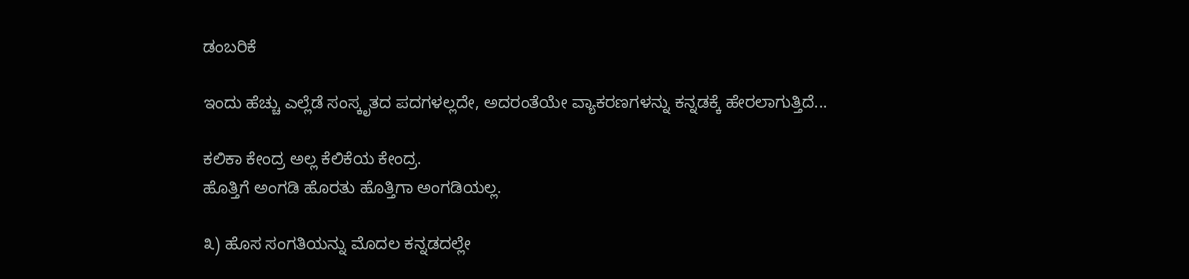ಡಂಬರಿಕೆ

ಇಂದು ಹೆಚ್ಚು ಎಲ್ಲೆಡೆ ಸಂಸ್ಕೃತದ ಪದಗಳಲ್ಲದೇ, ಅದರಂತೆಯೇ ವ್ಯಾಕರಣಗಳನ್ನು ಕನ್ನಡಕ್ಕೆ ಹೇರಲಾಗುತ್ತಿದೆ...

ಕಲಿಕಾ ಕೇಂದ್ರ ಅಲ್ಲ ಕೆಲಿಕೆಯ ಕೇಂದ್ರ.
ಹೊತ್ತಿಗೆ ಅಂಗಡಿ ಹೊರತು ಹೊತ್ತಿಗಾ ಅಂಗಡಿಯಲ್ಲ.

೩) ಹೊಸ ಸಂಗತಿಯನ್ನು ಮೊದಲ ಕನ್ನಡದಲ್ಲೇ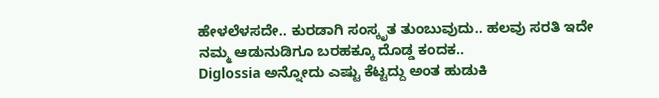ಹೇಳಲೆಳಸದೇ.. ಕುರಡಾಗಿ ಸಂಸ್ಕೃತ ತುಂಬುವುದು.. ಹಲವು ಸರತಿ ಇದೇ ನಮ್ಮ ಆಡುನುಡಿಗೂ ಬರಹಕ್ಕೂ ದೊಡ್ಡ ಕಂದಕ..
Diglossia ಅನ್ನೋದು ಎಷ್ಟು ಕೆಟ್ಟದ್ದು ಅಂತ ಹುಡುಕಿ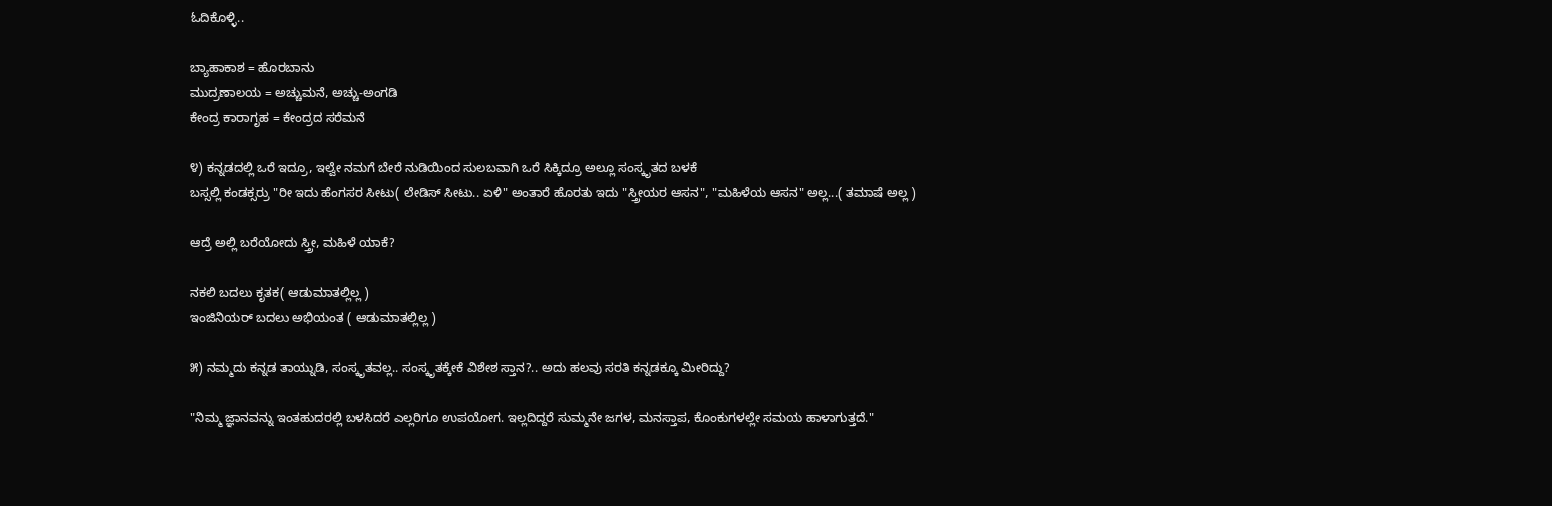ಓದಿಕೊಳ್ಳಿ..

ಬ್ಯಾಹಾಕಾಶ = ಹೊರಬಾನು
ಮುದ್ರಣಾಲಯ = ಅಚ್ಚುಮನೆ, ಅಚ್ಚು-ಅಂಗಡಿ
ಕೇಂದ್ರ ಕಾರಾಗೃಹ = ಕೇಂದ್ರದ ಸರೆಮನೆ

೪) ಕನ್ನಡದಲ್ಲಿ ಒರೆ ಇದ್ರೂ, ಇಲ್ವೇ ನಮಗೆ ಬೇರೆ ನುಡಿಯಿಂದ ಸುಲಬವಾಗಿ ಒರೆ ಸಿಕ್ಕಿದ್ರೂ ಅಲ್ಲೂ ಸಂಸ್ಕೃತದ ಬಳಕೆ
ಬಸ್ಸಲ್ಲಿ ಕಂಡಕ್ಸರ್ರು‍ "ರೀ ಇದು ಹೆಂಗಸರ ಸೀಟು( ಲೇಡಿಸ್ ಸೀಟು.. ಏಳಿ" ಅಂತಾರೆ ಹೊರತು ಇದು "ಸ್ತ್ರೀಯರ ಆಸನ", "ಮಹಿಳೆಯ ಆಸನ" ಅಲ್ಲ...( ತಮಾಷೆ ಅಲ್ಲ )

ಆದ್ರೆ ಅಲ್ಲಿ ಬರೆಯೋದು ಸ್ತ್ರೀ, ಮಹಿಳೆ ಯಾಕೆ?

ನಕಲಿ ಬದಲು ಕೃತಕ( ಆಡುಮಾತಲ್ಲಿಲ್ಲ )
ಇಂಜಿನಿಯರ್‍ ಬದಲು ಅಭಿಯಂತ ( ಆಡುಮಾತಲ್ಲಿಲ್ಲ )

೫) ನಮ್ಮದು ಕನ್ನಡ ತಾಯ್ನುಡಿ, ಸಂಸ್ಕೃತವಲ್ಲ.. ಸಂಸ್ಕೃತಕ್ಕೇಕೆ ವಿಶೇಶ ಸ್ತಾನ?.. ಅದು ಹಲವು ಸರತಿ ಕನ್ನಡಕ್ಕೂ ಮೀರಿದ್ದು?

"ನಿಮ್ಮ ಜ್ಞಾನವನ್ನು ಇಂತಹುದರಲ್ಲಿ ಬಳಸಿದರೆ ಎಲ್ಲರಿಗೂ ಉಪಯೋಗ. ಇಲ್ಲದಿದ್ದರೆ ಸುಮ್ಮನೇ ಜಗಳ, ಮನಸ್ತಾಪ, ಕೊಂಕುಗಳಲ್ಲೇ ಸಮಯ ಹಾಳಾಗುತ್ತದೆ."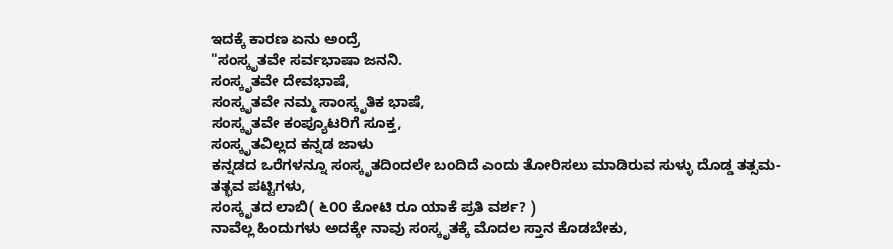ಇದಕ್ಕೆ ಕಾರಣ ಏನು ಅಂದ್ರೆ
"ಸಂಸ್ಕೃತವೇ ಸರ್ವಭಾಷಾ ಜನನಿ.
ಸಂಸ್ಕೃತವೇ ದೇವಭಾಷೆ,
ಸಂಸ್ಕೃತವೇ ನಮ್ಮ ಸಾಂಸ್ಕೃತಿಕ ಭಾಷೆ,
ಸಂಸ್ಕೃತವೇ ಕಂಪ್ಯೂಟರಿಗೆ ಸೂಕ್ತ,
ಸಂಸ್ಕೃತವಿಲ್ಲದ ಕನ್ನಡ ಜಾಳು
ಕನ್ನಡದ ಒರೆಗಳನ್ನೂ ಸಂಸ್ಕೃತದಿಂದಲೇ ಬಂದಿದೆ ಎಂದು ತೋರಿಸಲು ಮಾಡಿರುವ ಸುಳ್ಳು ದೊಡ್ಡ ತತ್ಸಮ-ತತ್ಭವ ಪಟ್ಟಿಗಳು,
ಸಂಸ್ಕೃತದ ಲಾಬಿ( ೬೦೦ ಕೋಟಿ ರೂ ಯಾಕೆ ಪ್ರತಿ ವರ್ಶ? )
ನಾವೆಲ್ಲ ಹಿಂದುಗಳು ಅದಕ್ಕೇ ನಾವು ಸಂಸ್ಕೃತಕ್ಕೆ ಮೊದಲ ಸ್ತಾನ ಕೊಡಬೇಕು,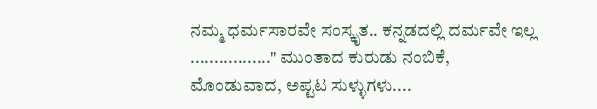ನಮ್ಮ ಧರ್ಮಸಾರವೇ ಸಂಸ್ಕೃತ.. ಕನ್ನಡದಲ್ಲಿ ದರ್ಮವೇ ಇಲ್ಲ
................." ಮುಂತಾದ ಕುರುಡು ನಂಬಿಕೆ, ಮೊಂಡುವಾದ, ಅಪ್ಟಟ ಸುಳ್ಳುಗಳು....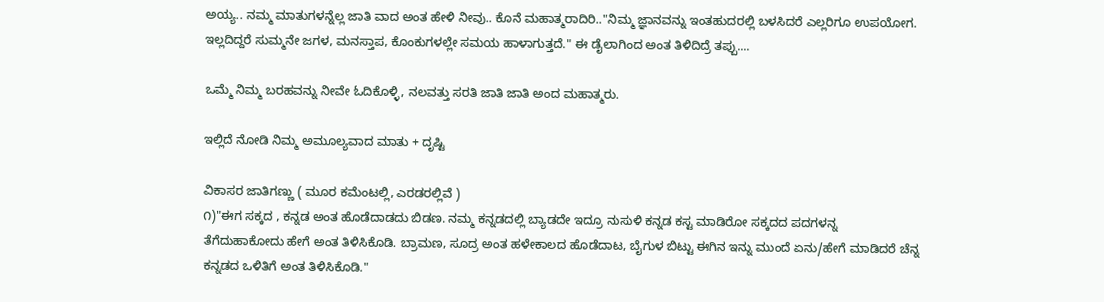ಅಯ್ಯ.. ನಮ್ಮ ಮಾತುಗಳನ್ನೆಲ್ಲ ಜಾತಿ ವಾದ ಅಂತ ಹೇಳಿ ನೀವು.. ಕೊನೆ ಮಹಾತ್ಮರಾದಿರಿ.."ನಿಮ್ಮ ಜ್ಞಾನವನ್ನು ಇಂತಹುದರಲ್ಲಿ ಬಳಸಿದರೆ ಎಲ್ಲರಿಗೂ ಉಪಯೋಗ. ಇಲ್ಲದಿದ್ದರೆ ಸುಮ್ಮನೇ ಜಗಳ, ಮನಸ್ತಾಪ, ಕೊಂಕುಗಳಲ್ಲೇ ಸಮಯ ಹಾಳಾಗುತ್ತದೆ." ಈ ಡೈಲಾಗಿಂದ ಅಂತ ತಿಳಿದಿದ್ರೆ ತಪ್ಪು....

ಒಮ್ಮೆ ನಿಮ್ಮ ಬರಹವನ್ನು ನೀವೇ ಓದಿಕೊಳ್ಳಿ, ನಲವತ್ತು ಸರತಿ ಜಾತಿ ಜಾತಿ ಅಂದ ಮಹಾತ್ಮರು.

ಇಲ್ಲಿದೆ ನೋಡಿ ನಿಮ್ಮ ಅಮೂಲ್ಯವಾದ ಮಾತು + ದೃಷ್ಟಿ

ವಿಕಾಸರ ಜಾತಿಗಣ್ಣು ( ಮೂರ ಕಮೆಂಟಲ್ಲಿ, ಎರಡರಲ್ಲಿವೆ )
೧)"ಈಗ ಸಕ್ಕದ , ಕನ್ನಡ ಅಂತ ಹೊಡೆದಾಡದು ಬಿಡಣ. ನಮ್ಮ ಕನ್ನಡದಲ್ಲಿ ಬ್ಯಾಡದೇ ಇದ್ರೂ ನುಸುಳಿ ಕನ್ನಡ ಕಸ್ಟ ಮಾಡಿರೋ ಸಕ್ಕದದ ಪದಗಳನ್ನ ತೆಗೆದುಹಾಕೋದು ಹೇಗೆ ಅಂತ ತಿಳಿಸಿಕೊಡಿ. ಬ್ರಾಮಣ, ಸೂದ್ರ ಅಂತ ಹಳೇಕಾಲದ ಹೊಡೆದಾಟ, ಬೈಗುಳ ಬಿಟ್ಟು ಈಗಿನ ಇನ್ನು ಮುಂದೆ ಏನು/ಹೇಗೆ ಮಾಡಿದರೆ ಚೆನ್ನ ಕನ್ನಡದ ಒಳಿತಿಗೆ ಅಂತ ತಿಳಿಸಿಕೊಡಿ."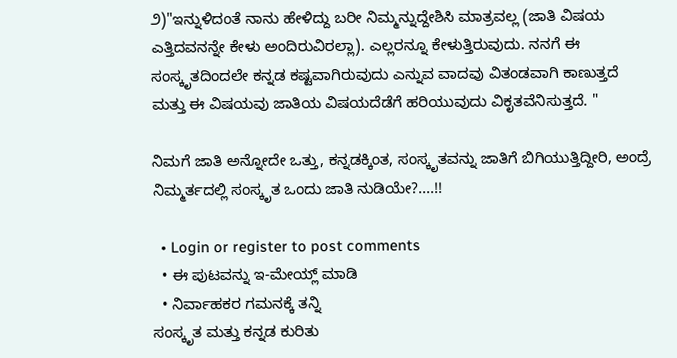೨)"ಇನ್ನುಳಿದಂತೆ ನಾನು ಹೇಳಿದ್ದು ಬರೀ ನಿಮ್ಮನ್ನುದ್ದೇಶಿಸಿ ಮಾತ್ರವಲ್ಲ (ಜಾತಿ ವಿಷಯ ಎತ್ತಿದವನನ್ನೇ ಕೇಳು ಅಂದಿರುವಿರಲ್ಲಾ). ಎಲ್ಲರನ್ನೂ ಕೇಳುತ್ತಿರುವುದು. ನನಗೆ ಈ ಸಂಸ್ಕೃತದಿಂದಲೇ ಕನ್ನಡ ಕಷ್ಟವಾಗಿರುವುದು ಎನ್ನುವ ವಾದವು ವಿತಂಡವಾಗಿ ಕಾಣುತ್ತದೆ ಮತ್ತು ಈ ವಿಷಯವು ಜಾತಿಯ ವಿಷಯದೆಡೆಗೆ ಹರಿಯುವುದು ವಿಕೃತವೆನಿಸುತ್ತದೆ. "

ನಿಮಗೆ ಜಾತಿ ಅನ್ನೋದೇ ಒತ್ತು, ಕನ್ನಡಕ್ಕಿಂತ, ಸಂಸ್ಕೃತವನ್ನು ಜಾತಿಗೆ ಬಿಗಿಯುತ್ತಿದ್ದೀರಿ, ಅಂದ್ರೆ ನಿಮ್ಮರ್ತದಲ್ಲಿ ಸಂಸ್ಕೃತ ಒಂದು ಜಾತಿ ನುಡಿಯೇ?....!!

  • Login or register to post comments
  • ಈ ಪುಟವನ್ನು ಇ-ಮೇಯ್ಲ್ ಮಾಡಿ
  • ನಿರ್ವಾಹಕರ ಗಮನಕ್ಕೆ ತನ್ನಿ
ಸಂಸ್ಕೃತ ಮತ್ತು ಕನ್ನಡ ಕುರಿತು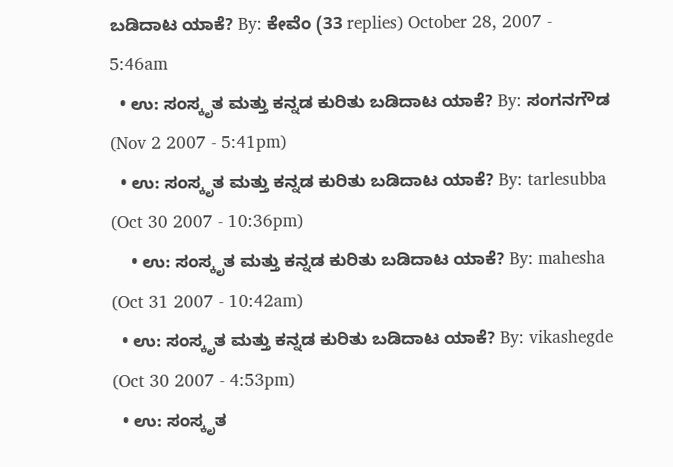ಬಡಿದಾಟ ಯಾಕೆ? By: ಕೇವೆಂ (33 replies) October 28, 2007 - 5:46am
  • ಉ: ಸಂಸ್ಕೃತ ಮತ್ತು ಕನ್ನಡ ಕುರಿತು ಬಡಿದಾಟ ಯಾಕೆ? By: ಸಂಗನಗೌಡ (Nov 2 2007 - 5:41pm)
  • ಉ: ಸಂಸ್ಕೃತ ಮತ್ತು ಕನ್ನಡ ಕುರಿತು ಬಡಿದಾಟ ಯಾಕೆ? By: tarlesubba (Oct 30 2007 - 10:36pm)
    • ಉ: ಸಂಸ್ಕೃತ ಮತ್ತು ಕನ್ನಡ ಕುರಿತು ಬಡಿದಾಟ ಯಾಕೆ? By: mahesha (Oct 31 2007 - 10:42am)
  • ಉ: ಸಂಸ್ಕೃತ ಮತ್ತು ಕನ್ನಡ ಕುರಿತು ಬಡಿದಾಟ ಯಾಕೆ? By: vikashegde (Oct 30 2007 - 4:53pm)
  • ಉ: ಸಂಸ್ಕೃತ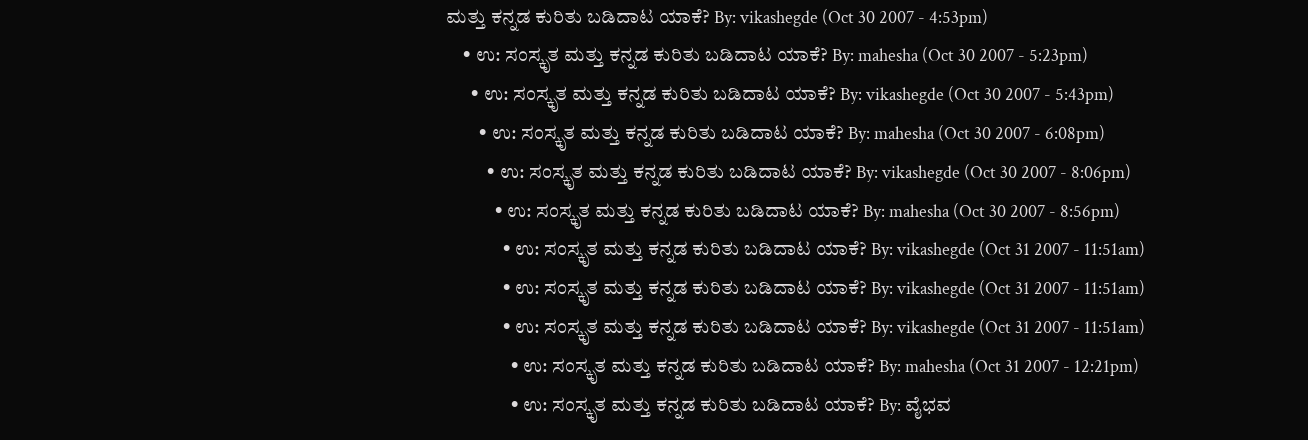ಮತ್ತು ಕನ್ನಡ ಕುರಿತು ಬಡಿದಾಟ ಯಾಕೆ? By: vikashegde (Oct 30 2007 - 4:53pm)
    • ಉ: ಸಂಸ್ಕೃತ ಮತ್ತು ಕನ್ನಡ ಕುರಿತು ಬಡಿದಾಟ ಯಾಕೆ? By: mahesha (Oct 30 2007 - 5:23pm)
      • ಉ: ಸಂಸ್ಕೃತ ಮತ್ತು ಕನ್ನಡ ಕುರಿತು ಬಡಿದಾಟ ಯಾಕೆ? By: vikashegde (Oct 30 2007 - 5:43pm)
        • ಉ: ಸಂಸ್ಕೃತ ಮತ್ತು ಕನ್ನಡ ಕುರಿತು ಬಡಿದಾಟ ಯಾಕೆ? By: mahesha (Oct 30 2007 - 6:08pm)
          • ಉ: ಸಂಸ್ಕೃತ ಮತ್ತು ಕನ್ನಡ ಕುರಿತು ಬಡಿದಾಟ ಯಾಕೆ? By: vikashegde (Oct 30 2007 - 8:06pm)
            • ಉ: ಸಂಸ್ಕೃತ ಮತ್ತು ಕನ್ನಡ ಕುರಿತು ಬಡಿದಾಟ ಯಾಕೆ? By: mahesha (Oct 30 2007 - 8:56pm)
              • ಉ: ಸಂಸ್ಕೃತ ಮತ್ತು ಕನ್ನಡ ಕುರಿತು ಬಡಿದಾಟ ಯಾಕೆ? By: vikashegde (Oct 31 2007 - 11:51am)
              • ಉ: ಸಂಸ್ಕೃತ ಮತ್ತು ಕನ್ನಡ ಕುರಿತು ಬಡಿದಾಟ ಯಾಕೆ? By: vikashegde (Oct 31 2007 - 11:51am)
              • ಉ: ಸಂಸ್ಕೃತ ಮತ್ತು ಕನ್ನಡ ಕುರಿತು ಬಡಿದಾಟ ಯಾಕೆ? By: vikashegde (Oct 31 2007 - 11:51am)
                • ಉ: ಸಂಸ್ಕೃತ ಮತ್ತು ಕನ್ನಡ ಕುರಿತು ಬಡಿದಾಟ ಯಾಕೆ? By: mahesha (Oct 31 2007 - 12:21pm)
                • ಉ: ಸಂಸ್ಕೃತ ಮತ್ತು ಕನ್ನಡ ಕುರಿತು ಬಡಿದಾಟ ಯಾಕೆ? By: ವೈಭವ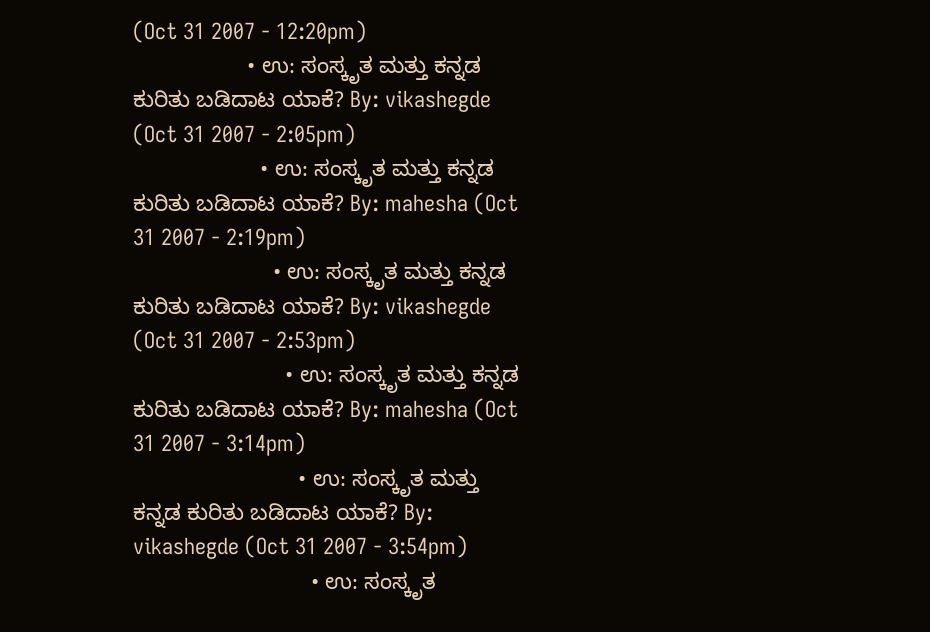(Oct 31 2007 - 12:20pm)
                  • ಉ: ಸಂಸ್ಕೃತ ಮತ್ತು ಕನ್ನಡ ಕುರಿತು ಬಡಿದಾಟ ಯಾಕೆ? By: vikashegde (Oct 31 2007 - 2:05pm)
                    • ಉ: ಸಂಸ್ಕೃತ ಮತ್ತು ಕನ್ನಡ ಕುರಿತು ಬಡಿದಾಟ ಯಾಕೆ? By: mahesha (Oct 31 2007 - 2:19pm)
                      • ಉ: ಸಂಸ್ಕೃತ ಮತ್ತು ಕನ್ನಡ ಕುರಿತು ಬಡಿದಾಟ ಯಾಕೆ? By: vikashegde (Oct 31 2007 - 2:53pm)
                        • ಉ: ಸಂಸ್ಕೃತ ಮತ್ತು ಕನ್ನಡ ಕುರಿತು ಬಡಿದಾಟ ಯಾಕೆ? By: mahesha (Oct 31 2007 - 3:14pm)
                          • ಉ: ಸಂಸ್ಕೃತ ಮತ್ತು ಕನ್ನಡ ಕುರಿತು ಬಡಿದಾಟ ಯಾಕೆ? By: vikashegde (Oct 31 2007 - 3:54pm)
                            • ಉ: ಸಂಸ್ಕೃತ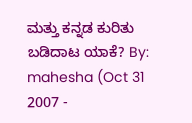ಮತ್ತು ಕನ್ನಡ ಕುರಿತು ಬಡಿದಾಟ ಯಾಕೆ? By: mahesha (Oct 31 2007 -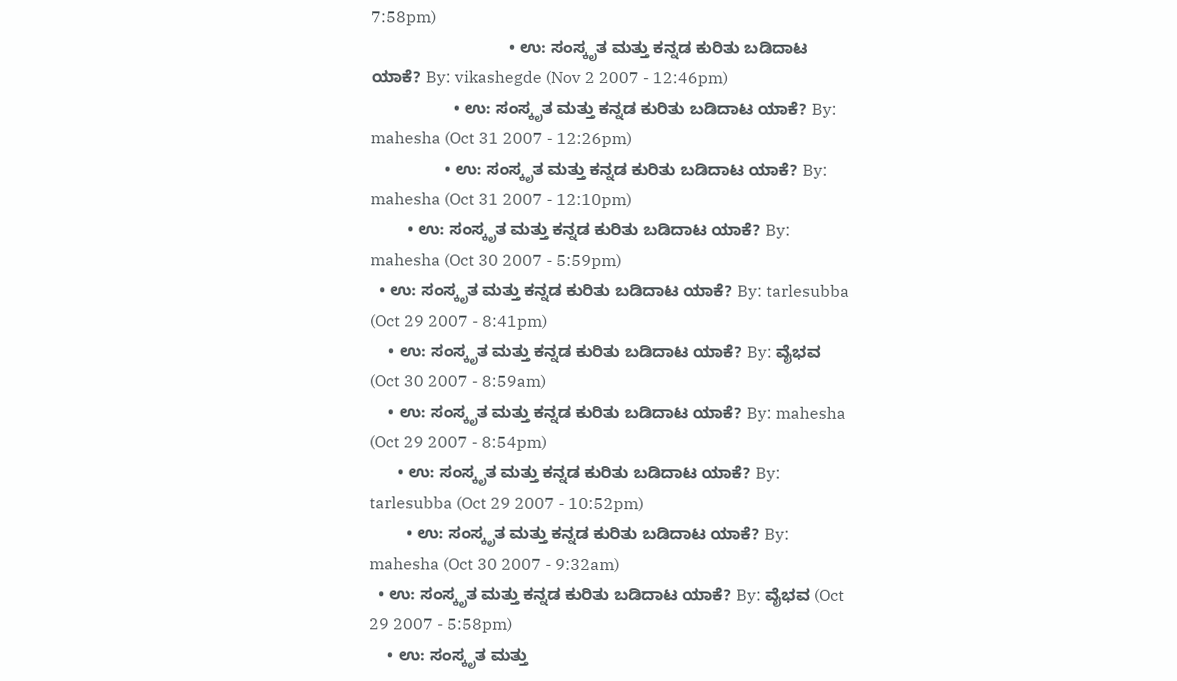7:58pm)
                              • ಉ: ಸಂಸ್ಕೃತ ಮತ್ತು ಕನ್ನಡ ಕುರಿತು ಬಡಿದಾಟ ಯಾಕೆ? By: vikashegde (Nov 2 2007 - 12:46pm)
                  • ಉ: ಸಂಸ್ಕೃತ ಮತ್ತು ಕನ್ನಡ ಕುರಿತು ಬಡಿದಾಟ ಯಾಕೆ? By: mahesha (Oct 31 2007 - 12:26pm)
                • ಉ: ಸಂಸ್ಕೃತ ಮತ್ತು ಕನ್ನಡ ಕುರಿತು ಬಡಿದಾಟ ಯಾಕೆ? By: mahesha (Oct 31 2007 - 12:10pm)
        • ಉ: ಸಂಸ್ಕೃತ ಮತ್ತು ಕನ್ನಡ ಕುರಿತು ಬಡಿದಾಟ ಯಾಕೆ? By: mahesha (Oct 30 2007 - 5:59pm)
  • ಉ: ಸಂಸ್ಕೃತ ಮತ್ತು ಕನ್ನಡ ಕುರಿತು ಬಡಿದಾಟ ಯಾಕೆ? By: tarlesubba (Oct 29 2007 - 8:41pm)
    • ಉ: ಸಂಸ್ಕೃತ ಮತ್ತು ಕನ್ನಡ ಕುರಿತು ಬಡಿದಾಟ ಯಾಕೆ? By: ವೈಭವ (Oct 30 2007 - 8:59am)
    • ಉ: ಸಂಸ್ಕೃತ ಮತ್ತು ಕನ್ನಡ ಕುರಿತು ಬಡಿದಾಟ ಯಾಕೆ? By: mahesha (Oct 29 2007 - 8:54pm)
      • ಉ: ಸಂಸ್ಕೃತ ಮತ್ತು ಕನ್ನಡ ಕುರಿತು ಬಡಿದಾಟ ಯಾಕೆ? By: tarlesubba (Oct 29 2007 - 10:52pm)
        • ಉ: ಸಂಸ್ಕೃತ ಮತ್ತು ಕನ್ನಡ ಕುರಿತು ಬಡಿದಾಟ ಯಾಕೆ? By: mahesha (Oct 30 2007 - 9:32am)
  • ಉ: ಸಂಸ್ಕೃತ ಮತ್ತು ಕನ್ನಡ ಕುರಿತು ಬಡಿದಾಟ ಯಾಕೆ? By: ವೈಭವ (Oct 29 2007 - 5:58pm)
    • ಉ: ಸಂಸ್ಕೃತ ಮತ್ತು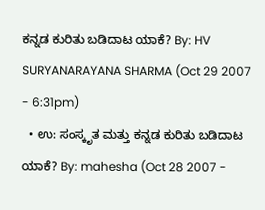ಕನ್ನಡ ಕುರಿತು ಬಡಿದಾಟ ಯಾಕೆ? By: HV SURYANARAYANA SHARMA (Oct 29 2007 - 6:31pm)
  • ಉ: ಸಂಸ್ಕೃತ ಮತ್ತು ಕನ್ನಡ ಕುರಿತು ಬಡಿದಾಟ ಯಾಕೆ? By: mahesha (Oct 28 2007 -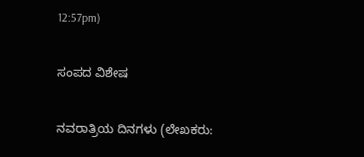12:57pm)

ಸಂಪದ ವಿಶೇಷ

ನವರಾತ್ರಿಯ ದಿನಗಳು (ಲೇಖಕರು: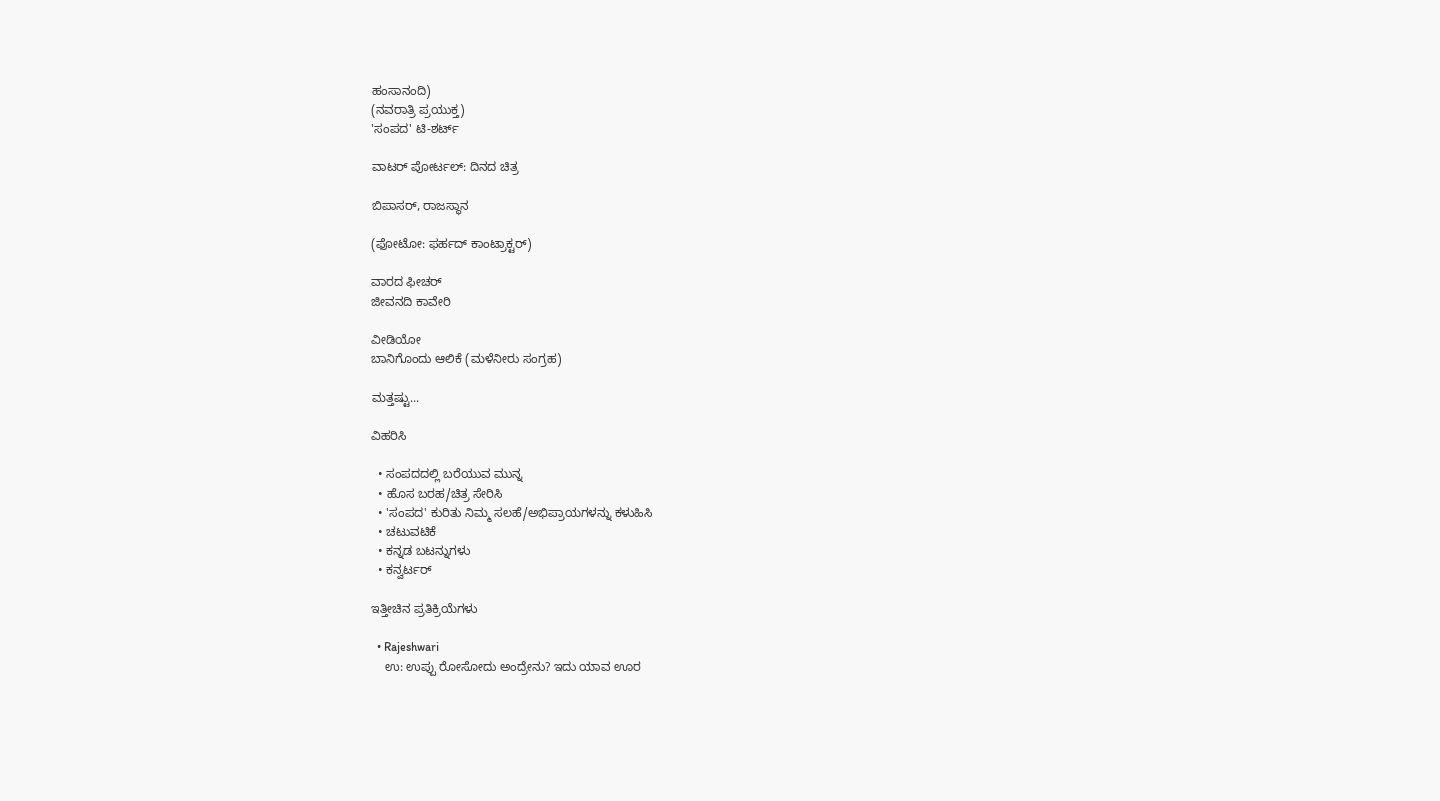ಹಂಸಾನಂದಿ)
(ನವರಾತ್ರಿ ಪ್ರಯುಕ್ತ)
'ಸಂಪದ' ಟಿ-ಶರ್ಟ್

ವಾಟರ್ ಪೋರ್ಟಲ್: ದಿನದ ಚಿತ್ರ

ಬಿಪಾಸರ್, ರಾಜಸ್ಥಾನ

(ಫೋಟೋ: ಫರ್ಹದ್ ಕಾಂಟ್ರಾಕ್ಟರ್)

ವಾರದ ಫೀಚರ್
ಜೀವನದಿ ಕಾವೇರಿ

ವೀಡಿಯೋ
ಬಾನಿಗೊಂದು ಆಲಿಕೆ (ಮಳೆನೀರು ಸಂಗ್ರಹ)

ಮತ್ತಷ್ಟು...

ವಿಹರಿಸಿ

  • ಸಂಪದದಲ್ಲಿ ಬರೆಯುವ ಮುನ್ನ
  • ಹೊಸ ಬರಹ/ಚಿತ್ರ ಸೇರಿಸಿ
  • 'ಸಂಪದ' ಕುರಿತು ನಿಮ್ಮ ಸಲಹೆ/ಅಭಿಪ್ರಾಯಗಳನ್ನು ಕಳುಹಿಸಿ
  • ಚಟುವಟಿಕೆ
  • ಕನ್ನಡ ಬಟನ್ನುಗಳು
  • ಕನ್ವರ್ಟರ್

ಇತ್ತೀಚಿನ ಪ್ರತಿಕ್ರಿಯೆಗಳು

  • Rajeshwari
    ಉ: ಉಪ್ಪು ರೋಸೋದು ಅಂದ್ರೇನು? ಇದು ಯಾವ ಊರ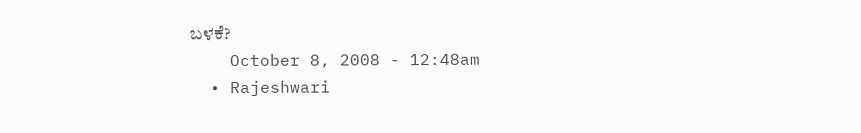ಬಳಕೆ?
    October 8, 2008 - 12:48am
  • Rajeshwari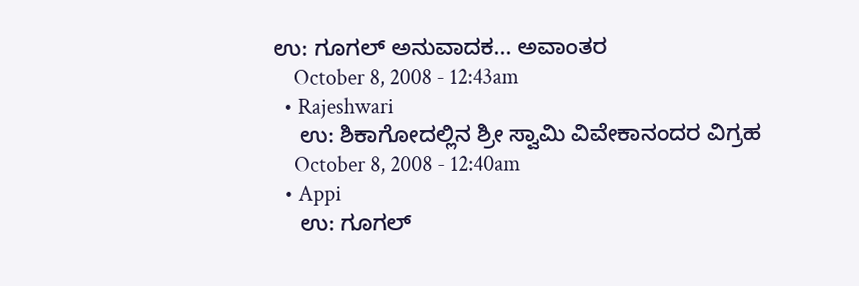ಉ: ಗೂಗಲ್ ಅನುವಾದಕ... ಅವಾಂತರ
    October 8, 2008 - 12:43am
  • Rajeshwari
    ಉ: ಶಿಕಾಗೋದಲ್ಲಿನ ಶ್ರೀ ಸ್ವಾಮಿ ವಿವೇಕಾನಂದರ ವಿಗ್ರಹ
    October 8, 2008 - 12:40am
  • Appi
    ಉ: ಗೂಗಲ್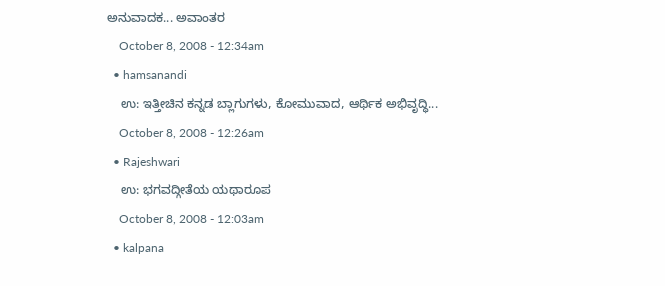ಅನುವಾದಕ... ಅವಾಂತರ
    October 8, 2008 - 12:34am
  • hamsanandi
    ಉ: ಇತ್ತೀಚಿನ ಕನ್ನಡ ಬ್ಲಾಗುಗಳು, ಕೋಮುವಾದ, ಆರ್ಥಿಕ ಅಭಿವೃದ್ಧಿ...
    October 8, 2008 - 12:26am
  • Rajeshwari
    ಉ: ಭಗವದ್ಗೀತೆಯ ಯಥಾರೂಪ
    October 8, 2008 - 12:03am
  • kalpana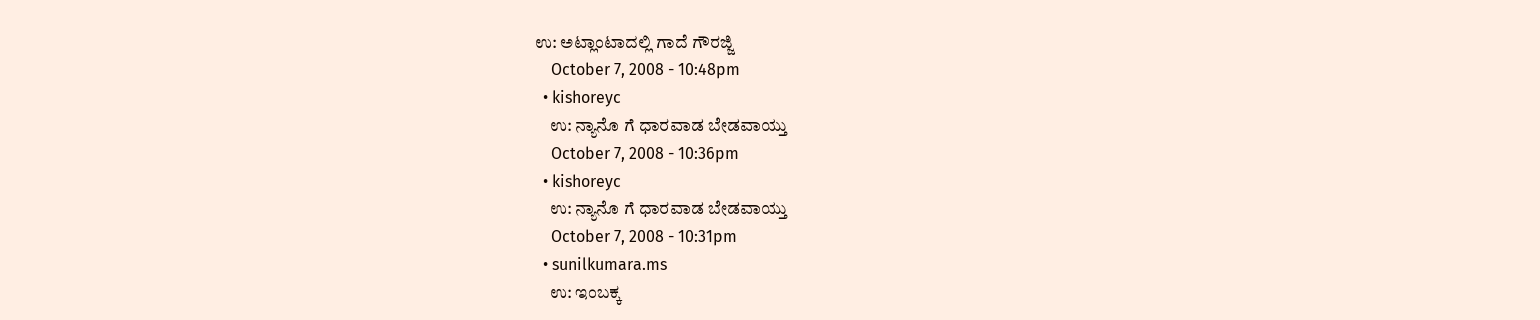ಉ: ಅಟ್ಲಾಂಟಾದಲ್ಲಿ ಗಾದೆ ಗೌರಜ್ಜಿ
    October 7, 2008 - 10:48pm
  • kishoreyc
    ಉ: ನ್ಯಾನೊ ಗೆ ಧಾರವಾಡ ಬೇಡವಾಯ್ತು
    October 7, 2008 - 10:36pm
  • kishoreyc
    ಉ: ನ್ಯಾನೊ ಗೆ ಧಾರವಾಡ ಬೇಡವಾಯ್ತು
    October 7, 2008 - 10:31pm
  • sunilkumara.ms
    ಉ: ಇಂಬಕ್ಕ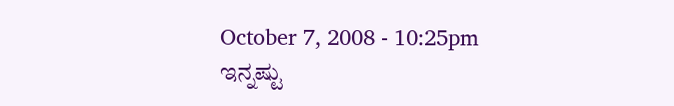October 7, 2008 - 10:25pm
ಇನ್ನಷ್ಟು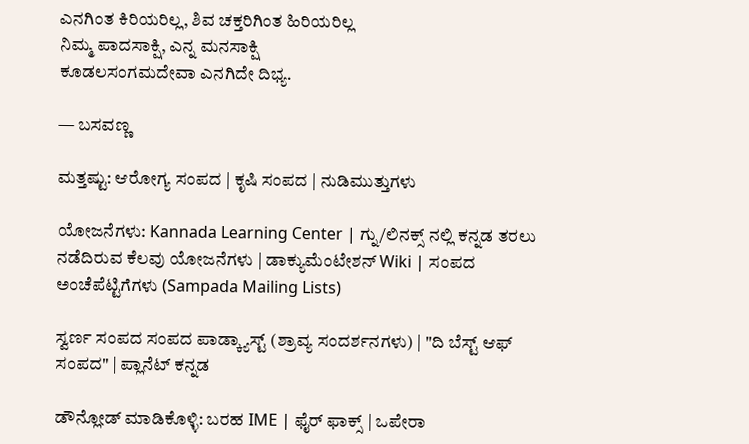ಎನಗಿಂತ ಕಿರಿಯರಿಲ್ಲ, ಶಿವ ಚಕ್ತರಿಗಿಂತ ಹಿರಿಯರಿಲ್ಲ
ನಿಮ್ಮ ಪಾದಸಾಕ್ಷಿ, ಎನ್ನ ಮನಸಾಕ್ಷಿ
ಕೂಡಲಸಂಗಮದೇವಾ ಎನಗಿದೇ ದಿಭ್ಯ.

— ಬಸವಣ್ಣ

ಮತ್ತಷ್ಟು: ಆರೋಗ್ಯ ಸಂಪದ | ಕೃಷಿ ಸಂಪದ | ನುಡಿಮುತ್ತುಗಳು

ಯೋಜನೆಗಳು: Kannada Learning Center | ಗ್ನು/ಲಿನಕ್ಸ್ ನಲ್ಲಿ ಕನ್ನಡ ತರಲು ನಡೆದಿರುವ ಕೆಲವು ಯೋಜನೆಗಳು | ಡಾಕ್ಯುಮೆಂಟೇಶನ್ Wiki | ಸಂಪದ ಅಂಚೆಪೆಟ್ಟಿಗೆಗಳು (Sampada Mailing Lists)

ಸ್ವರ್ಣ ಸಂಪದ ಸಂಪದ ಪಾಡ್ಕ್ಯಾಸ್ಟ್ (ಶ್ರಾವ್ಯ ಸಂದರ್ಶನಗಳು) | "ದಿ ಬೆಸ್ಟ್ ಆಫ್ ಸಂಪದ" | ಪ್ಲಾನೆಟ್ ಕನ್ನಡ

ಡೌನ್ಲೋಡ್ ಮಾಡಿಕೊಳ್ಳಿ: ಬರಹ IME | ಫೈರ್ ಫಾಕ್ಸ್ | ಒಪೇರಾ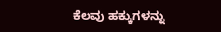ಕೆಲವು ಹಕ್ಕುಗಳನ್ನು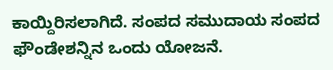ಕಾಯ್ದಿರಿಸಲಾಗಿದೆ. ಸಂಪದ ಸಮುದಾಯ ಸಂಪದ ಫೌಂಡೇಶನ್ನಿನ ಒಂದು ಯೋಜನೆ.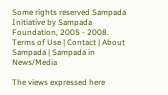Some rights reserved Sampada Initiative by Sampada Foundation, 2005 - 2008.
Terms of Use | Contact | About Sampada | Sampada in News/Media

The views expressed here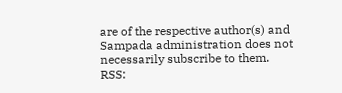are of the respective author(s) and Sampada administration does not necessarily subscribe to them.
RSS: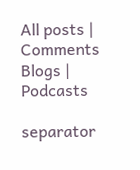All posts | Comments
Blogs | Podcasts

separator